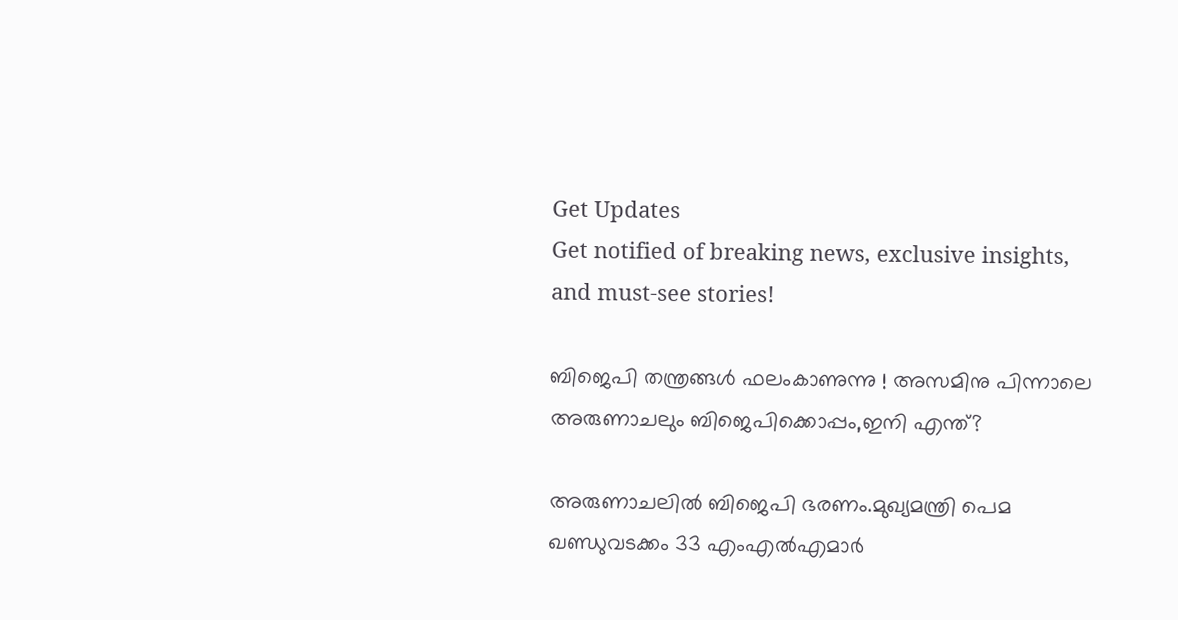Get Updates
Get notified of breaking news, exclusive insights, and must-see stories!

ബിജെപി തന്ത്രങ്ങള്‍ ഫലംകാണുന്നു ! അസമിനു പിന്നാലെ അരുണാചലും ബിജെപിക്കൊപ്പം,ഇനി എന്ത്?

അരുണാചലില്‍ ബിജെപി ഭരണം.മുഖ്യമന്ത്രി പെമ ഖണ്ഡുവടക്കം 33 എംഎല്‍എമാര്‍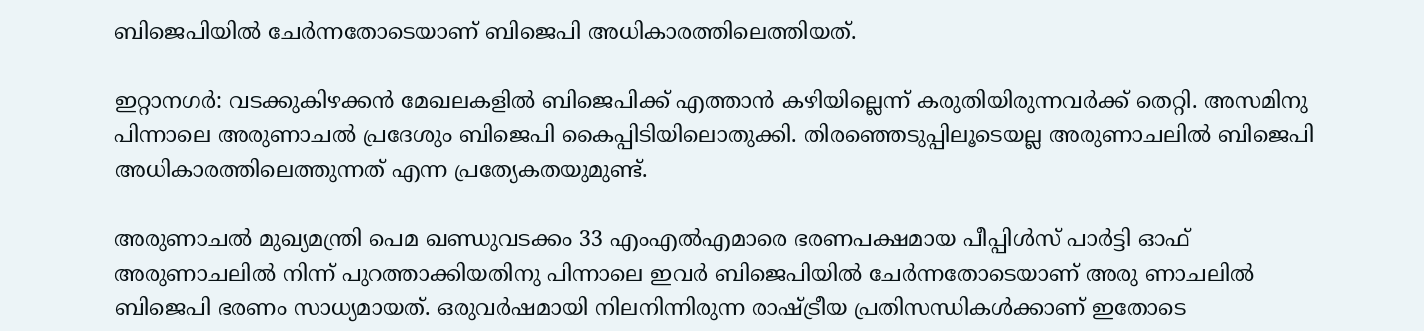ബിജെപിയില്‍ ചേര്‍ന്നതോടെയാണ് ബിജെപി അധികാരത്തിലെത്തിയത്.

ഇറ്റാനഗര്‍: വടക്കുകിഴക്കന്‍ മേഖലകളില്‍ ബിജെപിക്ക് എത്താന്‍ കഴിയില്ലെന്ന് കരുതിയിരുന്നവര്‍ക്ക് തെറ്റി. അസമിനു പിന്നാലെ അരുണാചല്‍ പ്രദേശും ബിജെപി കൈപ്പിടിയിലൊതുക്കി. തിരഞ്ഞെടുപ്പിലൂടെയല്ല അരുണാചലില്‍ ബിജെപി അധികാരത്തിലെത്തുന്നത് എന്ന പ്രത്യേകതയുമുണ്ട്.

അരുണാചല്‍ മുഖ്യമന്ത്രി പെമ ഖണ്ഡുവടക്കം 33 എംഎല്‍എമാരെ ഭരണപക്ഷമായ പീപ്പിള്‍സ് പാര്‍ട്ടി ഓഫ് അരുണാചലില്‍ നിന്ന് പുറത്താക്കിയതിനു പിന്നാലെ ഇവര്‍ ബിജെപിയില്‍ ചേര്‍ന്നതോടെയാണ് അരു ണാചലില്‍ ബിജെപി ഭരണം സാധ്യമായത്. ഒരുവര്‍ഷമായി നിലനിന്നിരുന്ന രാഷ്ട്രീയ പ്രതിസന്ധികള്‍ക്കാണ് ഇതോടെ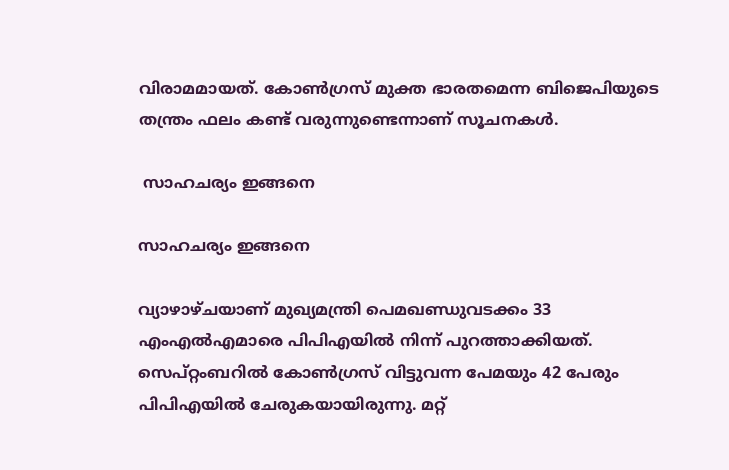വിരാമമായത്. കോണ്‍ഗ്രസ് മുക്ത ഭാരതമെന്ന ബിജെപിയുടെ തന്ത്രം ഫലം കണ്ട് വരുന്നുണ്ടെന്നാണ് സൂചനകള്‍.

 സാഹചര്യം ഇങ്ങനെ

സാഹചര്യം ഇങ്ങനെ

വ്യാഴാഴ്ചയാണ് മുഖ്യമന്ത്രി പെമഖണ്ഡുവടക്കം 33 എംഎല്‍എമാരെ പിപിഎയില്‍ നിന്ന് പുറത്താക്കിയത്. സെപ്റ്റംബറില്‍ കോണ്‍ഗ്രസ് വിട്ടുവന്ന പേമയും 42 പേരും പിപിഎയില്‍ ചേരുകയായിരുന്നു. മറ്റ്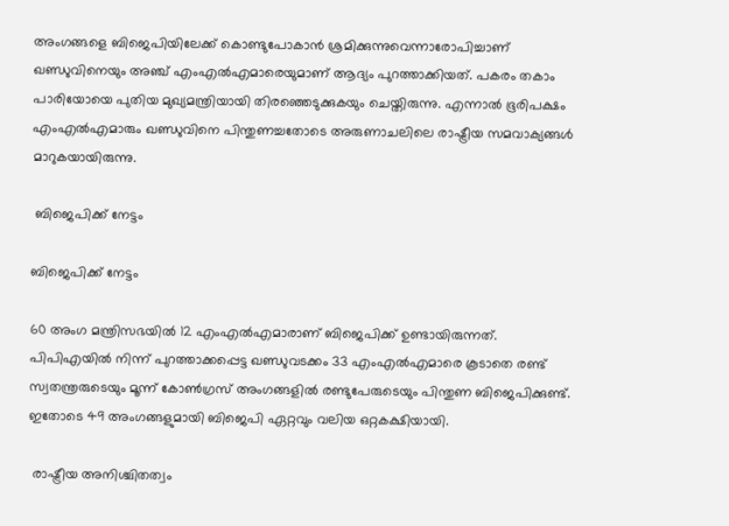അംഗങ്ങളെ ബിജെപിയിലേക്ക് കൊണ്ടുപോകാന്‍ ശ്രമിക്കുന്നുവെന്നാരോപിച്ചാണ് ഖണ്ഡുവിനെയും അഞ്ച് എംഎല്‍എമാരെയുമാണ് ആദ്യം പുറത്താക്കിയത്. പകരം തകാം പാരിയോയെ പുതിയ മുഖ്യമന്ത്രിയായി തിരഞ്ഞെടുക്കുകയും ചെയ്തിരുന്നു. എന്നാല്‍ ഭൂരിപക്ഷം എംഎല്‍എമാരും ഖണ്ഡുവിനെ പിന്തുണച്ചതോടെ അരുണാചലിലെ രാഷ്ട്രീയ സമവാക്യങ്ങള്‍ മാറുകയായിരുന്നു.

 ബിജെപിക്ക് നേട്ടം

ബിജെപിക്ക് നേട്ടം

60 അംഗ മന്ത്രിസഭയില്‍ 12 എംഎല്‍എമാരാണ് ബിജെപിക്ക് ഉണ്ടായിരുന്നത്. പിപിഎയില്‍ നിന്ന് പുറത്താക്കപ്പെട്ട ഖണ്ഡുവടക്കം 33 എംഎല്‍എമാരെ കൂടാതെ രണ്ട് സ്വതന്ത്രരുടെയും മൂന്ന് കോണ്‍ഗ്രസ് അംഗങ്ങളില്‍ രണ്ടുപേരുടെയും പിന്തുണ ബിജെപിക്കുണ്ട്. ഇതോടെ 49 അംഗങ്ങളുമായി ബിജെപി ഏറ്റവും വലിയ ഒറ്റകക്ഷിയായി.

 രാഷ്ട്രീയ അനിശ്ചിതത്വം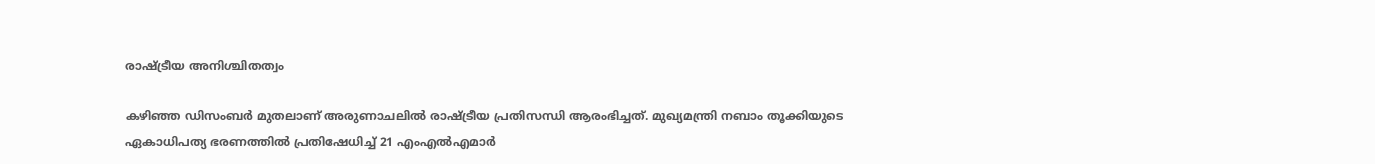രാഷ്ട്രീയ അനിശ്ചിതത്വം

കഴിഞ്ഞ ഡിസംബര്‍ മുതലാണ് അരുണാചലില്‍ രാഷ്ട്രീയ പ്രതിസന്ധി ആരംഭിച്ചത്. മുഖ്യമന്ത്രി നബാം തൂക്കിയുടെ ഏകാധിപത്യ ഭരണത്തില്‍ പ്രതിഷേധിച്ച് 21 എംഎല്‍എമാര്‍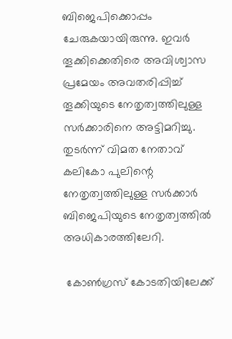ബിജെപിക്കൊപ്പം ചേരുകയായിരുന്നു. ഇവര്‍ തൂക്കിക്കെതിരെ അവിശ്വാസ പ്രമേയം അവതരിപ്പിച്ച് തൂക്കിയുടെ നേതൃത്വത്തിലുള്ള സര്‍ക്കാരിനെ അട്ടിമറിച്ചു. തുടര്‍ന്ന് വിമത നേതാവ് കലികോ പുലിന്റെ നേതൃത്വത്തിലുള്ള സര്‍ക്കാര്‍ ബിജെപിയുടെ നേതൃത്വത്തില്‍ അധികാരത്തിലേറി.

 കോണ്‍ഗ്രസ് കോടതിയിലേക്ക്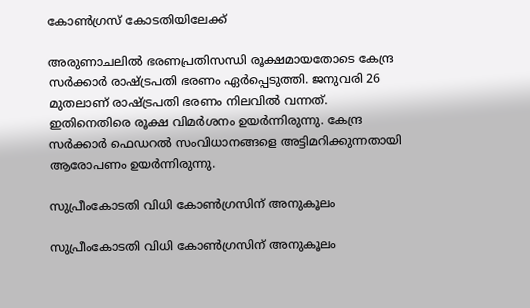കോണ്‍ഗ്രസ് കോടതിയിലേക്ക്

അരുണാചലില്‍ ഭരണപ്രതിസന്ധി രൂക്ഷമായതോടെ കേന്ദ്ര സര്‍ക്കാര്‍ രാഷ്ട്രപതി ഭരണം ഏര്‍പ്പെടുത്തി. ജനുവരി 26 മുതലാണ് രാഷ്ട്രപതി ഭരണം നിലവില്‍ വന്നത്. ഇതിനെതിരെ രൂക്ഷ വിമര്‍ശനം ഉയര്‍ന്നിരുന്നു. കേന്ദ്ര സര്‍ക്കാര്‍ ഫെഡറല്‍ സംവിധാനങ്ങളെ അട്ടിമറിക്കുന്നതായി ആരോപണം ഉയര്‍ന്നിരുന്നു.

സുപ്രീംകോടതി വിധി കോണ്‍ഗ്രസിന് അനുകൂലം

സുപ്രീംകോടതി വിധി കോണ്‍ഗ്രസിന് അനുകൂലം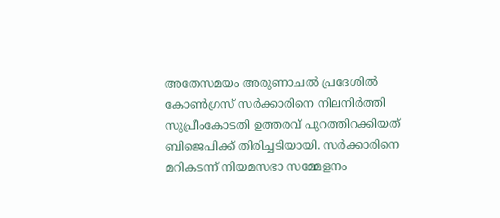അതേസമയം അരുണാചല്‍ പ്രദേശില്‍ കോണ്‍ഗ്രസ് സര്‍ക്കാരിനെ നിലനിര്‍ത്തി സുപ്രീംകോടതി ഉത്തരവ് പുറത്തിറക്കിയത് ബിജെപിക്ക് തിരിച്ചടിയായി. സര്‍ക്കാരിനെ മറികടന്ന് നിയമസഭാ സമ്മേളനം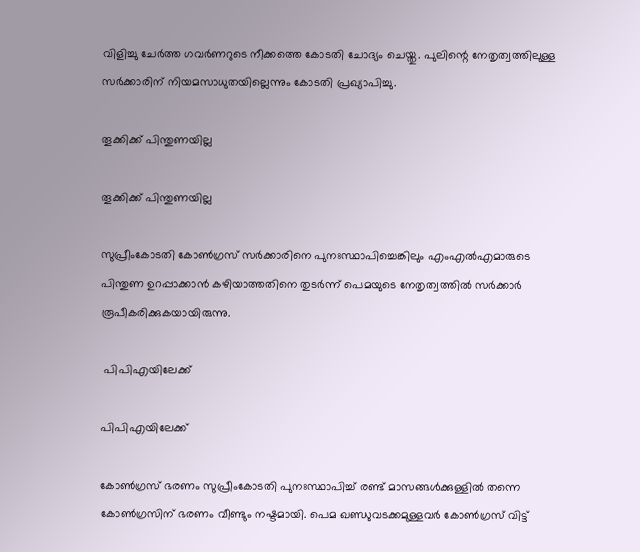വിളിച്ചു ചേര്‍ത്ത ഗവര്‍ണറുടെ നീക്കത്തെ കോടതി ചോദ്യം ചെയ്തു. പുലിന്റെ നേതൃത്വത്തിലുള്ള സര്‍ക്കാരിന് നിയമസാധുതയില്ലെന്നും കോടതി പ്രഖ്യാപിച്ചു.

തൂക്കിക്ക് പിന്തുണയില്ല

തൂക്കിക്ക് പിന്തുണയില്ല

സുപ്രീംകോടതി കോണ്‍ഗ്രസ് സര്‍ക്കാരിനെ പുനഃസ്ഥാപിച്ചെങ്കിലും എംഎല്‍എമാരുടെ പിന്തുണ ഉറപ്പാക്കാന്‍ കഴിയാത്തതിനെ തുടര്‍ന്ന് പെമയുടെ നേതൃത്വത്തില്‍ സര്‍ക്കാര്‍ രൂപീകരിക്കുകയായിരുന്നു.

 പിപിഎയിലേക്ക്

പിപിഎയിലേക്ക്

കോണ്‍ഗ്രസ് ഭരണം സുപ്രീംകോടതി പുനഃസ്ഥാപിച്ച് രണ്ട് മാസങ്ങള്‍ക്കുള്ളില്‍ തന്നെ കോണ്‍ഗ്രസിന് ഭരണം വീണ്ടും നഷ്ടമായി. പെമ ഖണ്ഡുവടക്കമുള്ളവര്‍ കോണ്‍ഗ്രസ് വിട്ട്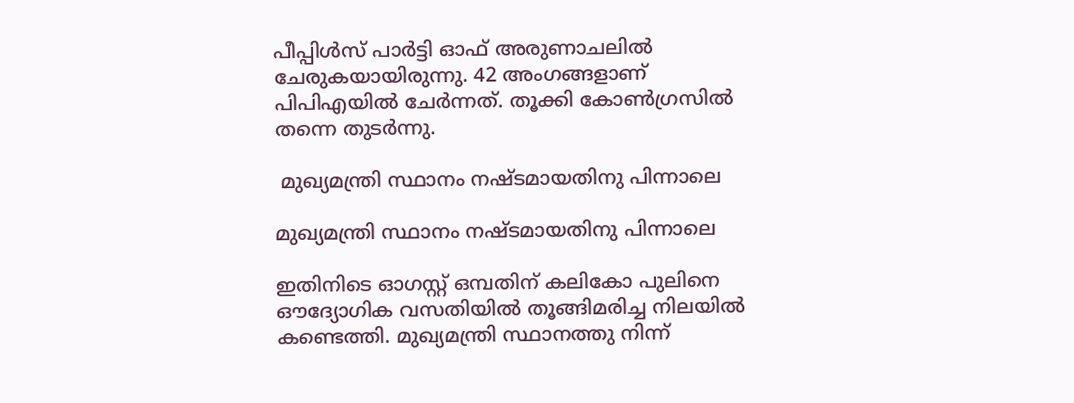പീപ്പിള്‍സ് പാര്‍ട്ടി ഓഫ് അരുണാചലില്‍ ചേരുകയായിരുന്നു. 42 അംഗങ്ങളാണ് പിപിഎയില്‍ ചേര്‍ന്നത്. തൂക്കി കോണ്‍ഗ്രസില്‍ തന്നെ തുടര്‍ന്നു.

 മുഖ്യമന്ത്രി സ്ഥാനം നഷ്ടമായതിനു പിന്നാലെ

മുഖ്യമന്ത്രി സ്ഥാനം നഷ്ടമായതിനു പിന്നാലെ

ഇതിനിടെ ഓഗസ്റ്റ് ഒമ്പതിന് കലികോ പുലിനെ ഔദ്യോഗിക വസതിയില്‍ തൂങ്ങിമരിച്ച നിലയില്‍ കണ്ടെത്തി. മുഖ്യമന്ത്രി സ്ഥാനത്തു നിന്ന്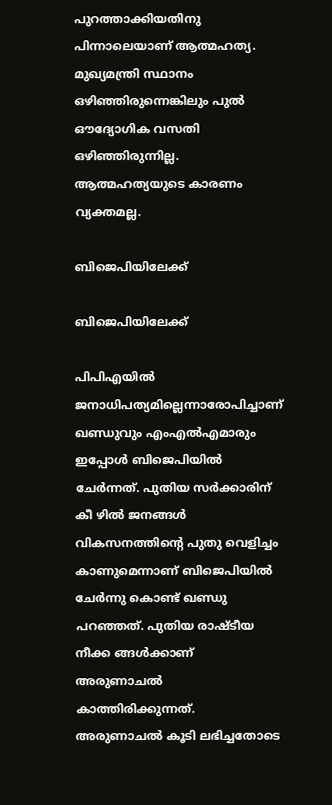പുറത്താക്കിയതിനു പിന്നാലെയാണ് ആത്മഹത്യ. മുഖ്യമന്ത്രി സ്ഥാനം ഒഴിഞ്ഞിരുന്നെങ്കിലും പുല്‍ ഔദ്യോഗിക വസതി ഒഴിഞ്ഞിരുന്നില്ല. ആത്മഹത്യയുടെ കാരണം വ്യക്തമല്ല.

ബിജെപിയിലേക്ക്

ബിജെപിയിലേക്ക്

പിപിഎയില്‍ ജനാധിപത്യമില്ലെന്നാരോപിച്ചാണ് ഖണ്ഡുവും എംഎല്‍എമാരും ഇപ്പോള്‍ ബിജെപിയില്‍ ചേര്‍ന്നത്. പുതിയ സര്‍ക്കാരിന് കീ ഴില്‍ ജനങ്ങള്‍ വികസനത്തിന്റെ പുതു വെളിച്ചം കാണുമെന്നാണ് ബിജെപിയില്‍ ചേര്‍ന്നു കൊണ്ട് ഖണ്ഡു പറഞ്ഞത്. പുതിയ രാഷ്ടീയ നീക്ക ങ്ങള്‍ക്കാണ് അരുണാചല്‍ കാത്തിരിക്കുന്നത്. അരുണാചല്‍ കൂടി ലഭിച്ചതോടെ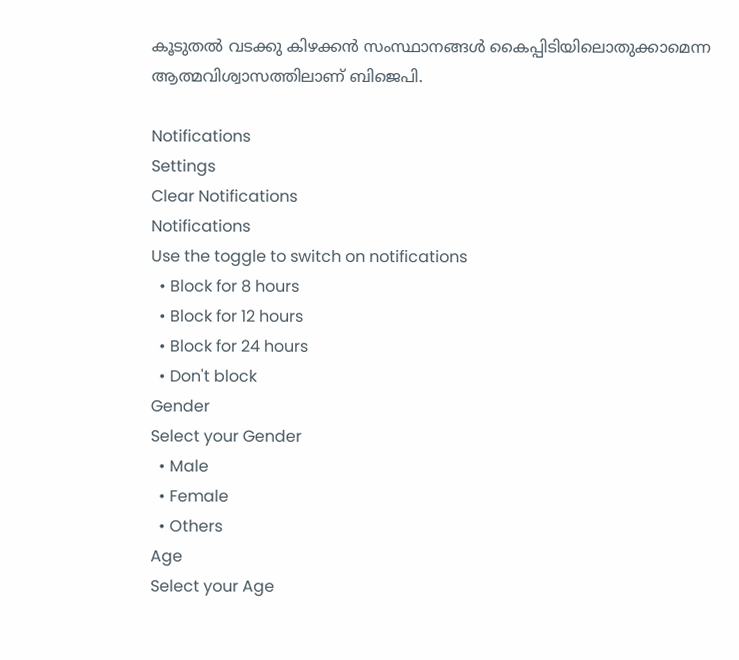കൂടുതല്‍ വടക്കു കിഴക്കന്‍ സംസ്ഥാനങ്ങള്‍ കൈപ്പിടിയിലൊതുക്കാമെന്ന ആത്മവിശ്വാസത്തിലാണ് ബിജെപി.

Notifications
Settings
Clear Notifications
Notifications
Use the toggle to switch on notifications
  • Block for 8 hours
  • Block for 12 hours
  • Block for 24 hours
  • Don't block
Gender
Select your Gender
  • Male
  • Female
  • Others
Age
Select your Age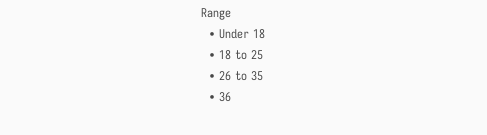Range
  • Under 18
  • 18 to 25
  • 26 to 35
  • 36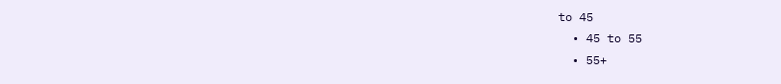to 45
  • 45 to 55
  • 55+